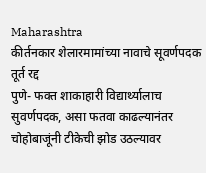Maharashtra
कीर्तनकार शेलारमामांच्या नावाचे सूवर्णपदक तूर्त रद्द
पुणे- फक्त शाकाहारी विद्यार्थ्यालाच सुवर्णपदक, असा फतवा काढल्यानंतर चोहोबाजूंनी टीकेची झोड उठल्यावर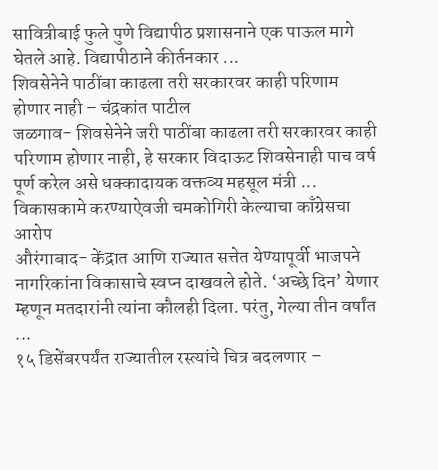सावित्रीबाई फुले पुणे विद्यापीठ प्रशासनाने एक पाऊल मागे घेतले आहे. विद्यापीठाने कीर्तनकार ...
शिवसेनेने पाठींबा काढला तरी सरकारवर काही परिणाम होणार नाही – चंद्रकांत पाटील
जळगाव- शिवसेनेने जरी पाठींबा काढला तरी सरकारवर काही परिणाम होणार नाही, हे सरकार विदाऊट शिवसेनाही पाच वर्ष पूर्ण करेल असे धक्कादायक वक्तव्य महसूल मंत्री ...
विकासकामे करण्याऐवजी चमकोगिरी केल्याचा काँग्रेसचा आरोप
औरंगाबाद- केंद्रात आणि राज्यात सत्तेत येण्यापूर्वी भाजपने नागरिकांना विकासाचे स्वप्न दाखवले होते. ‘अच्छे दिन’ येणार म्हणून मतदारांनी त्यांना कौलही दिला. परंतु, गेल्या तीन वर्षांत ...
१५ डिसेंबरपर्यंत राज्यातील रस्त्यांचे चित्र बदलणार –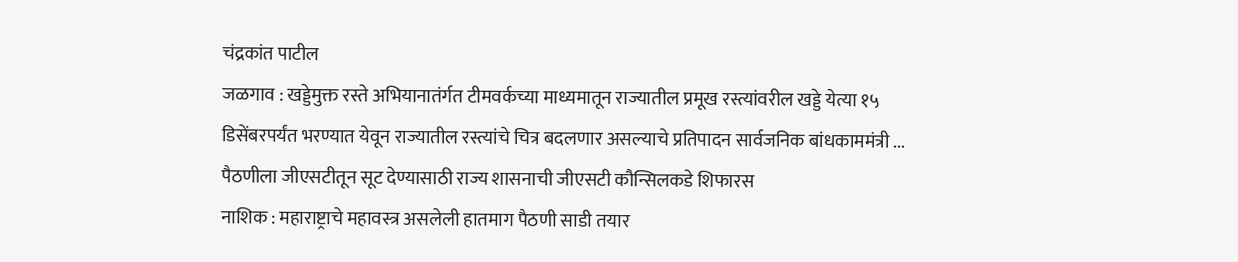चंद्रकांत पाटील
जळगाव : खड्डेमुक्त रस्ते अभियानातंर्गत टीमवर्कच्या माध्यमातून राज्यातील प्रमूख रस्त्यांवरील खड्डे येत्या १५ डिसेंबरपर्यंत भरण्यात येवून राज्यातील रस्त्यांचे चित्र बदलणार असल्याचे प्रतिपादन सार्वजनिक बांधकाममंत्री ...
पैठणीला जीएसटीतून सूट देण्यासाठी राज्य शासनाची जीएसटी कौन्सिलकडे शिफारस
नाशिक : महाराष्ट्राचे महावस्त्र असलेली हातमाग पैठणी साडी तयार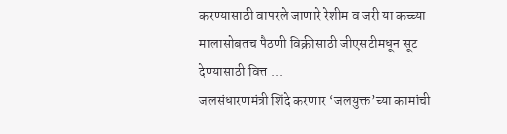करण्यासाठी वापरले जाणारे रेशीम व जरी या कच्च्या मालासोबतच पैठणी विक्रीसाठी जीएसटीमधून सूट देण्यासाठी वित्त ...
जलसंधारणमंत्री शिंदे करणार ‘जलयुक्त’च्या कामांची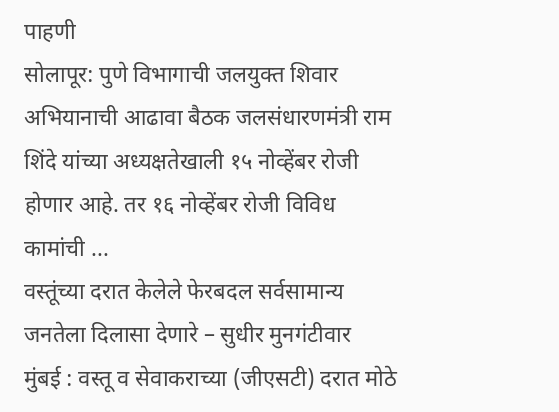पाहणी
सोलापूर: पुणे विभागाची जलयुक्त शिवार अभियानाची आढावा बैठक जलसंधारणमंत्री राम शिंदे यांच्या अध्यक्षतेखाली १५ नोव्हेंबर रोजी होणार आहे. तर १६ नोव्हेंबर रोजी विविध कामांची ...
वस्तूंच्या दरात केलेले फेरबदल सर्वसामान्य जनतेला दिलासा देणारे – सुधीर मुनगंटीवार
मुंबई : वस्तू व सेवाकराच्या (जीएसटी) दरात मोठे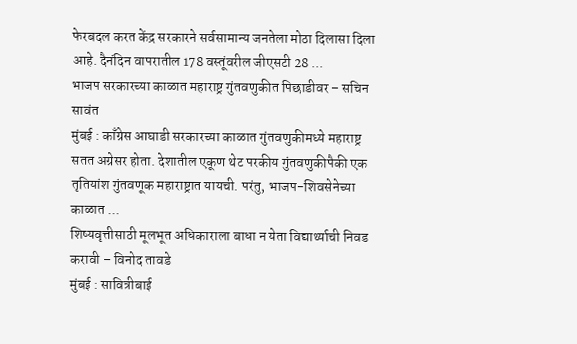फेरबदल करत केंद्र सरकारने सर्वसामान्य जनतेला मोठा दिलासा दिला आहे. दैनंदिन वापरातील 178 वस्तूंवरील जीएसटी 28 ...
भाजप सरकारच्या काळात महाराष्ट्र गुंतवणुकीत पिछाडीवर – सचिन सावंत
मुंबई : काँग्रेस आघाडी सरकारच्या काळात गुंतवणुकीमध्ये महाराष्ट्र सतत अग्रेसर होता. देशातील एकूण थेट परकीय गुंतवणुकीपैकी एक तृतियांश गुंतवणूक महाराष्ट्रात यायची. परंतु, भाजप-शिवसेनेच्या काळात ...
शिष्यवृत्तीसाठी मूलभूत अधिकाराला बाधा न येता विद्यार्थ्याची निवड करावी – विनोद तावडे
मुंबई : सावित्रीबाई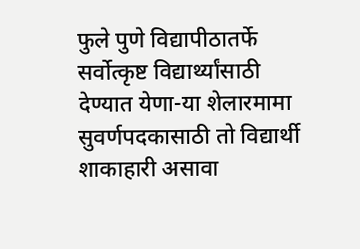फुले पुणे विद्यापीठातर्फे सर्वोत्कृष्ट विद्यार्थ्यांसाठी देण्यात येणा-या शेलारमामा सुवर्णपदकासाठी तो विद्यार्थी शाकाहारी असावा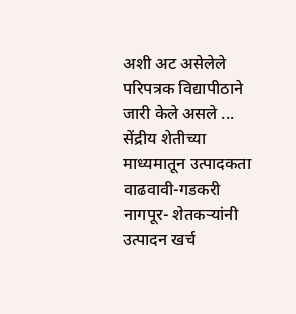अशी अट असेलेले परिपत्रक विद्यापीठाने जारी केले असले ...
सेंद्रीय शेतीच्या माध्यमातून उत्पादकता वाढवावी-गडकरी
नागपूर- शेतकऱ्यांनी उत्पादन खर्च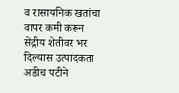व रासायनिक खतांचा वापर कमी करून सेंद्रीय शेतीवर भर दिल्यास उत्पादकता अडीच पटीने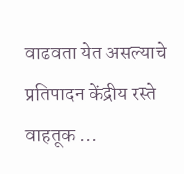वाढवता येत असल्याचे प्रतिपादन केंद्रीय रस्ते वाहतूक ...